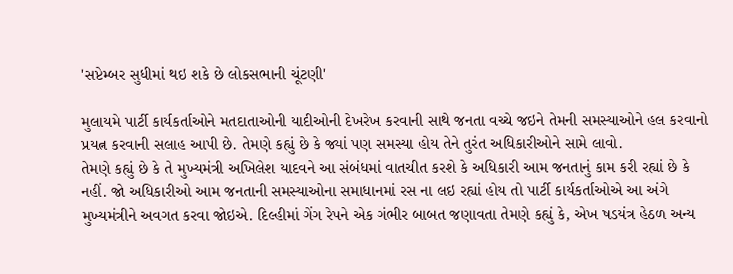'સપ્ટેમ્બર સુધીમાં થઇ શકે છે લોકસભાની ચૂંટણી'

મુલાયમે પાર્ટી કાર્યકર્તાઓને મતદાતાઓની યાદીઓની દેખરેખ કરવાની સાથે જનતા વચ્ચે જઇને તેમની સમસ્યાઓને હલ કરવાનો પ્રયત્ન કરવાની સલાહ આપી છે. તેમણે કહ્યું છે કે જ્યાં પણ સમસ્યા હોય તેને તુરંત અધિકારીઓને સામે લાવો.
તેમણે કહ્યું છે કે તે મુખ્યમંત્રી અખિલેશ યાદવને આ સંબંધમાં વાતચીત કરશે કે અધિકારી આમ જનતાનું કામ કરી રહ્યાં છે કે નહીં. જો અધિકારીઓ આમ જનતાની સમસ્યાઓના સમાધાનમાં રસ ના લઇ રહ્યાં હોય તો પાર્ટી કાર્યકર્તાઓએ આ અંગે મુખ્યમંત્રીને અવગત કરવા જોઇએ. દિલ્હીમાં ગેંગ રેપને એક ગંભીર બાબત જણાવતા તેમણે કહ્યું કે, એખ ષડયંત્ર હેઠળ અન્ય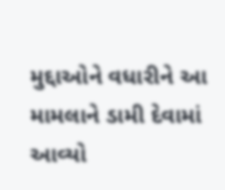મુદ્દાઓને વધારીને આ મામલાને ડામી દેવામાં આવ્યો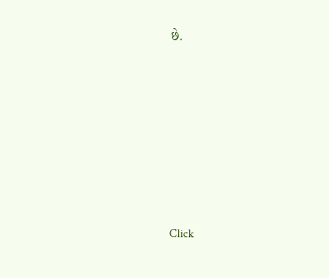છે.












Click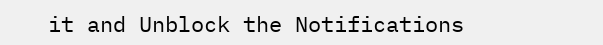it and Unblock the Notifications